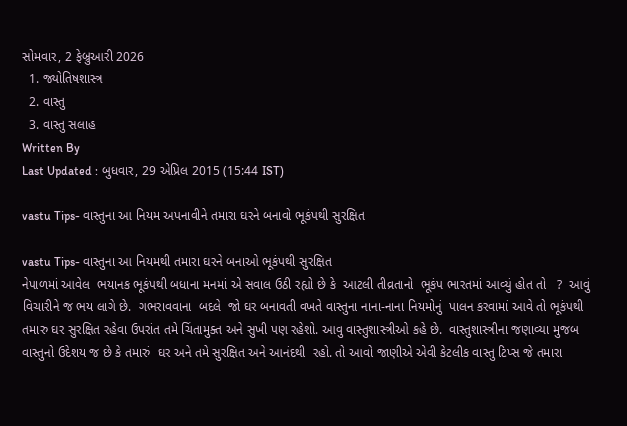સોમવાર, 2 ફેબ્રુઆરી 2026
  1. જ્યોતિષશાસ્ત્ર
  2. વાસ્તુ
  3. વાસ્તુ સલાહ
Written By
Last Updated : બુધવાર, 29 એપ્રિલ 2015 (15:44 IST)

vastu Tips- વાસ્તુના આ નિયમ અપનાવીને તમારા ઘરને બનાવો ભૂકંપથી સુરક્ષિત

vastu Tips- વાસ્તુના આ નિયમથી તમારા ઘરને બનાઓ ભૂકંપથી સુરક્ષિત
નેપાળમાં આવેલ  ભયાનક ભૂકંપથી બધાના મનમાં એ સવાલ ઉઠી રહ્યો છે કે  આટલી તીવ્રતાનો  ભૂકંપ ભારતમાં આવ્યું હોત તો   ?  આવું વિચારીને જ ભય લાગે છે.  ગભરાવવાના  બદલે  જો ઘર બનાવતી વખતે વાસ્તુના નાના-નાના નિયમોનું  પાલન કરવામાં આવે તો ભૂકંપથી તમારુ ઘર સુરક્ષિત રહેવા ઉપરાંત તમે ચિંતામુક્ત અને સુખી પણ રહેશો. આવુ વાસ્તુશાસ્ત્રીઓ કહે છે.  વાસ્તુશાસ્ત્રીના જણાવ્યા મુજબ વાસ્તુનો ઉદેશય જ છે કે તમારું  ઘર અને તમે સુરક્ષિત અને આનંદથી  રહો. તો આવો જાણીએ એવી કેટલીક વાસ્તુ ટિપ્સ જે તમારા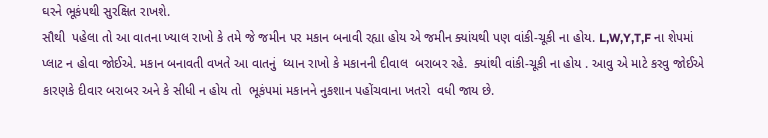ઘરને ભૂકંપથી સુરક્ષિત રાખશે.
સૌથી  પહેલા તો આ વાતના ખ્યાલ રાખો કે તમે જે જમીન પર મકાન બનાવી રહ્યા હોય એ જમીન ક્યાંયથી પણ વાંકી-ચૂકી ના હોય. L,W,Y,T,F ના શેપમાં પ્લાટ ન હોવા જોઈએ. મકાન બનાવતી વખતે આ વાતનું  ધ્યાન રાખો કે મકાનની દીવાલ  બરાબર રહે.  ક્યાંથી વાંકી-ચૂકી ના હોય . આવુ એ માટે કરવુ જોઈએ કારણકે દીવાર બરાબર અને કે સીધી ન હોય તો  ભૂકંપમાં મકાનને નુકશાન પહોંચવાના ખતરો  વધી જાય છે.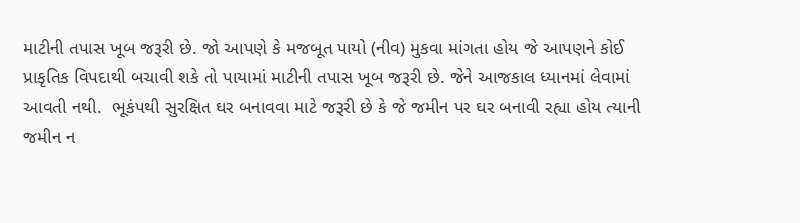માટીની તપાસ ખૂબ જરૂરી છે. જો આપણે કે મજબૂત પાયો (નીવ) મુકવા માંગતા હોય જે આપણને કોઈ પ્રાકૃતિક વિપદાથી બચાવી શકે તો પાયામાં માટીની તપાસ ખૂબ જરૂરી છે. જેને આજકાલ ધ્યાનમાં લેવામાં આવતી નથી.  ભૂકંપથી સુરક્ષિત ઘર બનાવવા માટે જરૂરી છે કે જે જમીન પર ઘર બનાવી રહ્યા હોય ત્યાની જમીન ન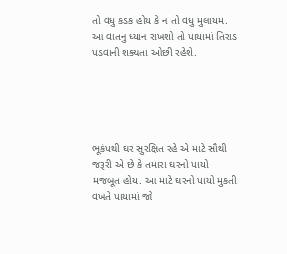તો વધુ કડક હોય કે ન તો વધુ મુલાયમ. આ વાતનુ ધ્યાન રાખશો તો પાયામાં તિરાડ પડવાની શક્યતા ઓછી રહેશે.





ભૂકંપથી ઘર સુરક્ષિત રહે એ માટે સૌથી જરૂરી એ છે કે તમારા ઘરનો પાયો મજબૂત હોય. આ માટે ઘરનો પાયો મુકતી વખતે પાયામાં જો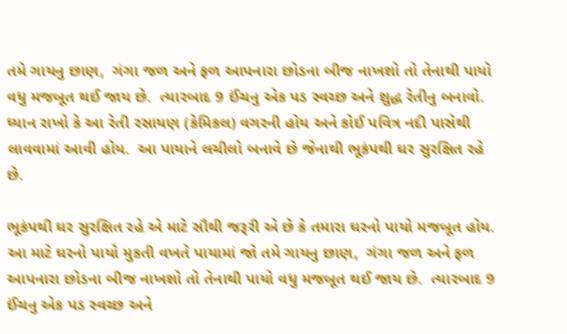તમે ગાયનુ છાણ,  ગંગા જળ અને ફળ આપનારા છોડના બીજ નાખશો તો તેનાથી પાયો વધુ મજબૂત થઈ જાય છે.  ત્યારબાદ 9 ઈંચનુ એક પડ સ્વચ્છ અને શુદ્ધ રેતીનુ બનાવો. ધ્યાન રાખો કે આ રેતી રસાયણ (કેમિકલ) વગરની હોય અને કોઈ પવિત્ર નદી પાસેથી લાવવામાં આવી હોય.  આ પાયાને લચીલો બનાવે છે જેનાથી ભૂકંપથી ઘર સુરક્ષિત રહે છે.

ભૂકંપથી ઘર સુરક્ષિત રહે એ માટે સૌથી જરૂરી એ છે કે તમારા ઘરનો પાયો મજબૂત હોય. આ માટે ઘરનો પાયો મુકતી વખતે પાયામાં જો તમે ગાયનુ છાણ,  ગંગા જળ અને ફળ આપનારા છોડના બીજ નાખશો તો તેનાથી પાયો વધુ મજબૂત થઈ જાય છે.  ત્યારબાદ 9 ઈંચનુ એક પડ સ્વચ્છ અને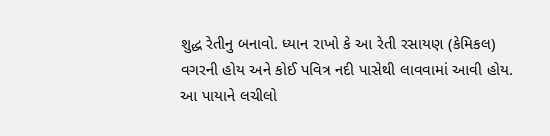શુદ્ધ રેતીનુ બનાવો. ધ્યાન રાખો કે આ રેતી રસાયણ (કેમિકલ) વગરની હોય અને કોઈ પવિત્ર નદી પાસેથી લાવવામાં આવી હોય.  આ પાયાને લચીલો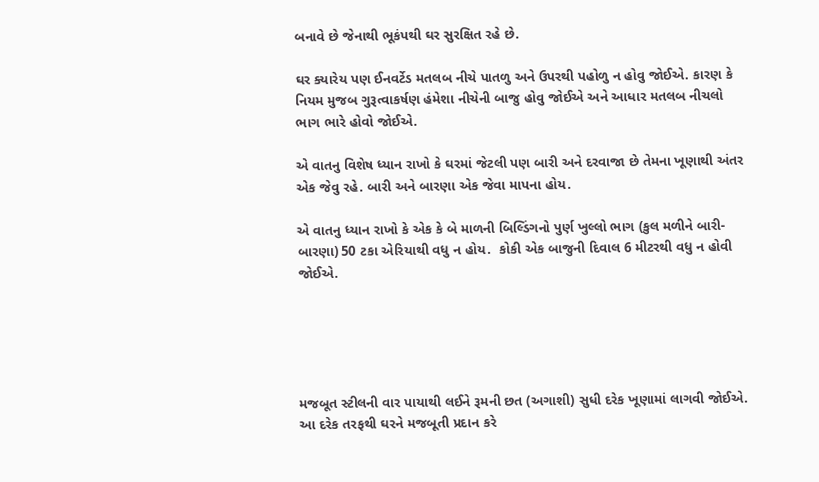બનાવે છે જેનાથી ભૂકંપથી ઘર સુરક્ષિત રહે છે.

ઘર ક્યારેય પણ ઈનવર્ટેડ મતલબ નીચે પાતળુ અને ઉપરથી પહોળુ ન હોવુ જોઈએ. કારણ કે નિયમ મુજબ ગુરૂત્વાકર્ષણ હંમેશા નીચેની બાજુ હોવુ જોઈએ અને આધાર મતલબ નીચલો ભાગ ભારે હોવો જોઈએ.

એ વાતનુ વિશેષ ધ્યાન રાખો કે ઘરમાં જેટલી પણ બારી અને દરવાજા છે તેમના ખૂણાથી અંતર એક જેવુ રહે. બારી અને બારણા એક જેવા માપના હોય.

એ વાતનુ ધ્યાન રાખો કે એક કે બે માળની બિલ્ડિંગનો પુર્ણ ખુલ્લો ભાગ (કુલ મળીને બારી-બારણા) 50 ટકા એરિયાથી વધુ ન હોય.  કોકી એક બાજુની દિવાલ 6 મીટરથી વધુ ન હોવી જોઈએ.





મજબૂત સ્ટીલની વાર પાયાથી લઈને રૂમની છત (અગાશી) સુધી દરેક ખૂણામાં લાગવી જોઈએ.  આ દરેક તરફથી ઘરને મજબૂતી પ્રદાન કરે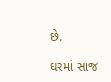છે.

ઘરમાં સાજ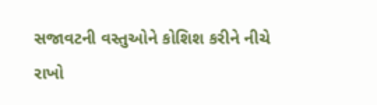સજાવટની વસ્તુઓને કોશિશ કરીને નીચે રાખો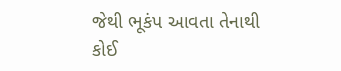જેથી ભૂકંપ આવતા તેનાથી કોઈ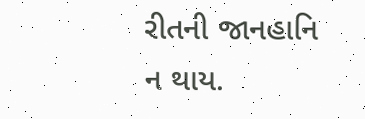રીતની જાનહાનિ ન થાય.